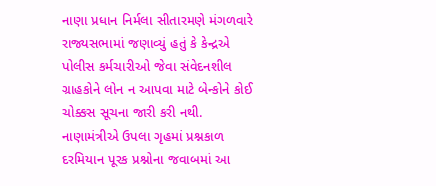નાણા પ્રધાન નિર્મલા સીતારમણે મંગળવારે રાજ્યસભામાં જણાવ્યું હતું કે કેન્દ્રએ પોલીસ કર્મચારીઓ જેવા સંવેદનશીલ ગ્રાહકોને લોન ન આપવા માટે બેન્કોને કોઈ ચોક્કસ સૂચના જારી કરી નથી. નાણામંત્રીએ ઉપલા ગૃહમાં પ્રશ્નકાળ દરમિયાન પૂરક પ્રશ્નોના જવાબમાં આ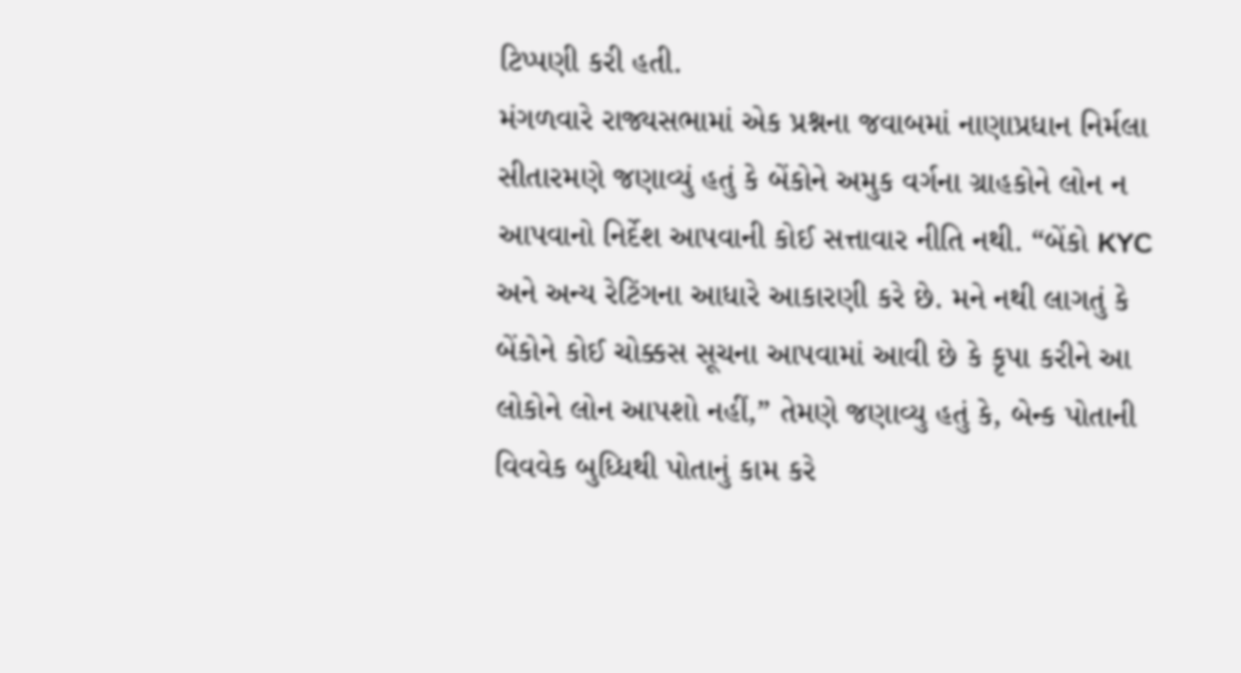ટિપ્પણી કરી હતી.
મંગળવારે રાજ્યસભામાં એક પ્રશ્નના જવાબમાં નાણાપ્રધાન નિર્મલા સીતારમણે જણાવ્યું હતું કે બેંકોને અમુક વર્ગના ગ્રાહકોને લોન ન આપવાનો નિર્દેશ આપવાની કોઈ સત્તાવાર નીતિ નથી. “બેંકો KYC અને અન્ય રેટિંગના આધારે આકારણી કરે છે. મને નથી લાગતું કે બેંકોને કોઈ ચોક્કસ સૂચના આપવામાં આવી છે કે કૃપા કરીને આ લોકોને લોન આપશો નહીં,” તેમણે જણાવ્યુ હતું કે, બેન્ક પોતાની વિવવેક બુધ્ધિથી પોતાનું કામ કરે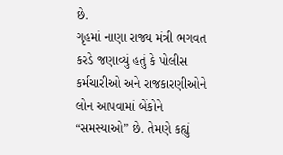છે.
ગૃહમાં નાણા રાજ્ય મંત્રી ભગવત કરડે જણાવ્યું હતું કે પોલીસ કર્મચારીઓ અને રાજકારણીઓને લોન આપવામાં બેંકોને “સમસ્યાઓ” છે. તેમણે કહ્યું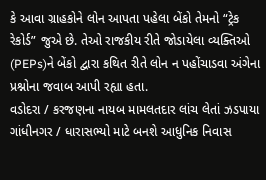કે આવા ગ્રાહકોને લોન આપતા પહેલા બેંકો તેમનો “ટ્રેક રેકોર્ડ” જુએ છે. તેઓ રાજકીય રીતે જોડાયેલા વ્યક્તિઓ (PEPs)ને બેંકો દ્વારા કથિત રીતે લોન ન પહોંચાડવા અંગેના પ્રશ્નોના જવાબ આપી રહ્યા હતા.
વડોદરા / કરજણના નાયબ મામલતદાર લાંચ લેતાં ઝડપાયા
ગાંધીનગર / ધારાસભ્યો માટે બનશે આધુનિક નિવાસ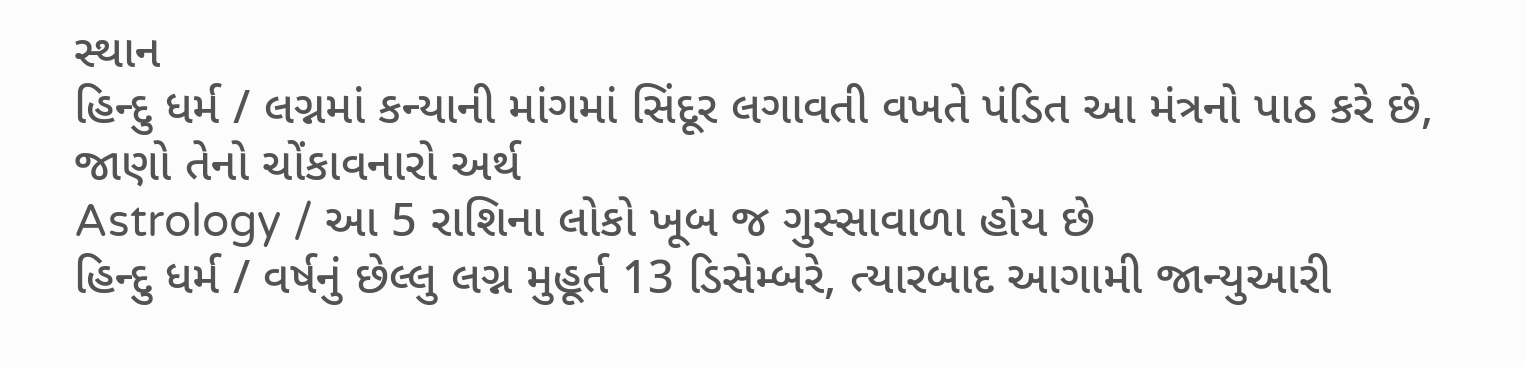સ્થાન
હિન્દુ ધર્મ / લગ્નમાં કન્યાની માંગમાં સિંદૂર લગાવતી વખતે પંડિત આ મંત્રનો પાઠ કરે છે, જાણો તેનો ચોંકાવનારો અર્થ
Astrology / આ 5 રાશિના લોકો ખૂબ જ ગુસ્સાવાળા હોય છે
હિન્દુ ધર્મ / વર્ષનું છેલ્લુ લગ્ન મુહૂર્ત 13 ડિસેમ્બરે, ત્યારબાદ આગામી જાન્યુઆરી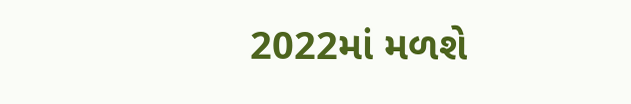2022માં મળશે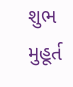શુભ મુહૂર્ત